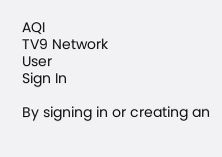AQI
TV9 Network
User
Sign In

By signing in or creating an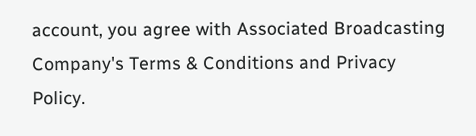account, you agree with Associated Broadcasting Company's Terms & Conditions and Privacy Policy.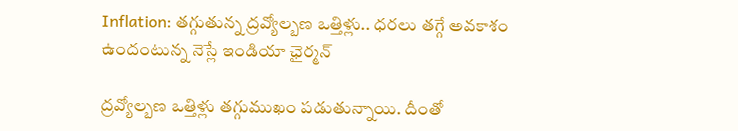Inflation: తగ్గుతున్న ద్రవ్యోల్బణ ఒత్తిళ్లు.. ధరలు తగ్గే అవకాశం ఉందంటున్న నెస్లే ఇండియా ఛైర్మన్

ద్రవ్యోల్బణ ఒత్తిళ్లు తగ్గుముఖం పడుతున్నాయి. దీంతో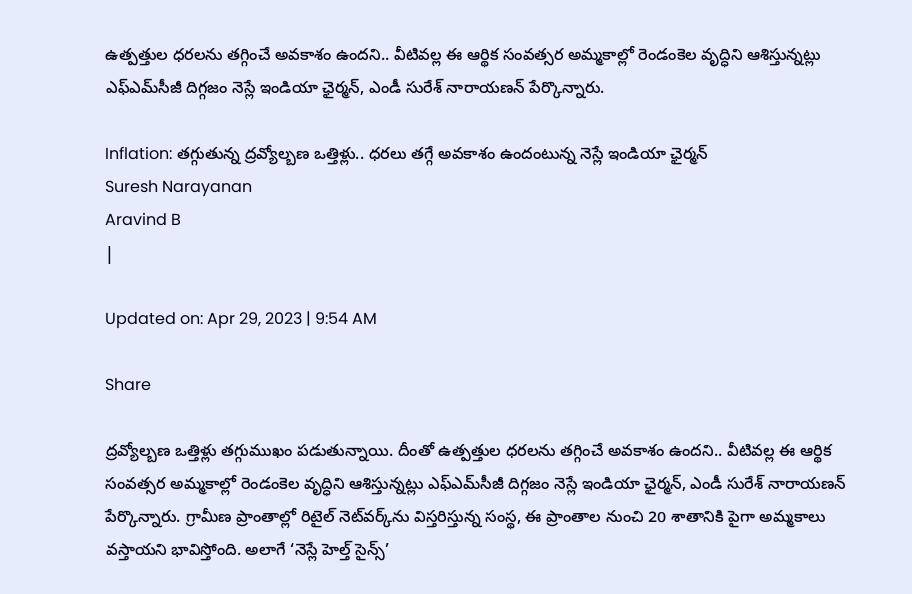ఉత్పత్తుల ధరలను తగ్గించే అవకాశం ఉందని.. వీటివల్ల ఈ ఆర్థిక సంవత్సర అమ్మకాల్లో రెండంకెల వృద్ధిని ఆశిస్తున్నట్లు ఎఫ్‌ఎమ్‌సీజీ దిగ్గజం నెస్లే ఇండియా ఛైర్మన్‌, ఎండీ సురేశ్‌ నారాయణన్‌ పేర్కొన్నారు.

Inflation: తగ్గుతున్న ద్రవ్యోల్బణ ఒత్తిళ్లు.. ధరలు తగ్గే అవకాశం ఉందంటున్న నెస్లే ఇండియా ఛైర్మన్
Suresh Narayanan
Aravind B
|

Updated on: Apr 29, 2023 | 9:54 AM

Share

ద్రవ్యోల్బణ ఒత్తిళ్లు తగ్గుముఖం పడుతున్నాయి. దీంతో ఉత్పత్తుల ధరలను తగ్గించే అవకాశం ఉందని.. వీటివల్ల ఈ ఆర్థిక సంవత్సర అమ్మకాల్లో రెండంకెల వృద్ధిని ఆశిస్తున్నట్లు ఎఫ్‌ఎమ్‌సీజీ దిగ్గజం నెస్లే ఇండియా ఛైర్మన్‌, ఎండీ సురేశ్‌ నారాయణన్‌ పేర్కొన్నారు. గ్రామీణ ప్రాంతాల్లో రిటైల్‌ నెట్‌వర్క్‌ను విస్తరిస్తున్న సంస్థ, ఈ ప్రాంతాల నుంచి 20 శాతానికి పైగా అమ్మకాలు వస్తాయని భావిస్తోంది. అలాగే ‘నెస్లే హెల్త్‌ సైన్స్‌’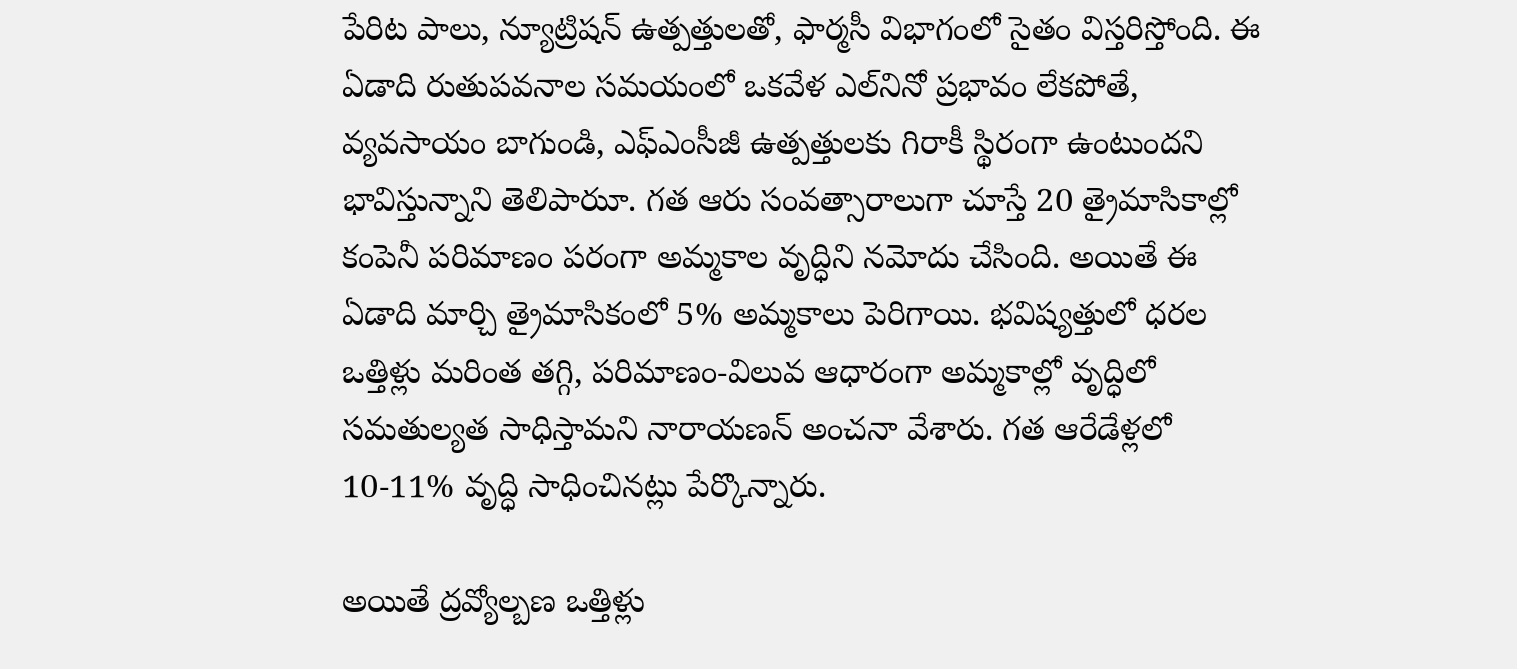పేరిట పాలు, న్యూట్రిషన్‌ ఉత్పత్తులతో, ఫార్మసీ విభాగంలో సైతం విస్తరిస్తోంది. ఈ ఏడాది రుతుపవనాల సమయంలో ఒకవేళ ఎల్‌నినో ప్రభావం లేకపోతే, వ్యవసాయం బాగుండి, ఎఫ్‌ఎంసీజీ ఉత్పత్తులకు గిరాకీ స్థిరంగా ఉంటుందని భావిస్తున్నాని తెలిపారుూ. గత ఆరు సంవత్సారాలుగా చూస్తే 20 త్రైమాసికాల్లో కంపెనీ పరిమాణం పరంగా అమ్మకాల వృద్ధిని నమోదు చేసింది. అయితే ఈ ఏడాది మార్చి త్రైమాసికంలో 5% అమ్మకాలు పెరిగాయి. భవిష్యత్తులో ధరల ఒత్తిళ్లు మరింత తగ్గి, పరిమాణం-విలువ ఆధారంగా అమ్మకాల్లో వృద్ధిలో సమతుల్యత సాధిస్తామని నారాయణన్‌ అంచనా వేశారు. గత ఆరేడేళ్లలో 10-11% వృద్ధి సాధించినట్లు పేర్కొన్నారు.

అయితే ద్రవ్యోల్బణ ఒత్తిళ్లు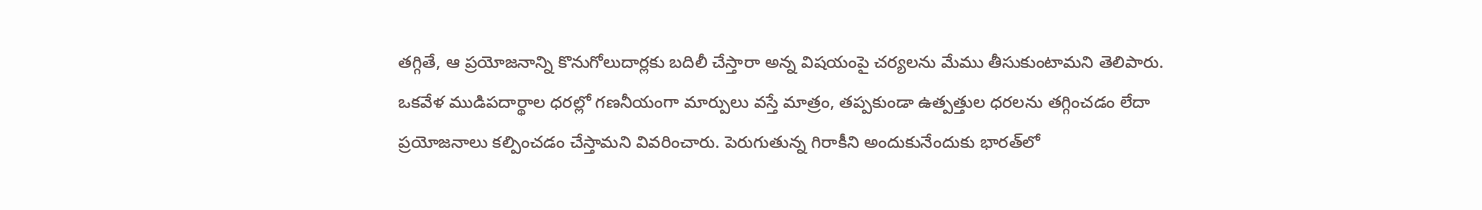తగ్గితే, ఆ ప్రయోజనాన్ని కొనుగోలుదార్లకు బదిలీ చేస్తారా అన్న విషయంపై చర్యలను మేము తీసుకుంటామని తెలిపారు. ఒకవేళ ముడిపదార్థాల ధరల్లో గణనీయంగా మార్పులు వస్తే మాత్రం, తప్పకుండా ఉత్పత్తుల ధరలను తగ్గించడం లేదా ప్రయోజనాలు కల్పించడం చేస్తామని వివరించారు. పెరుగుతున్న గిరాకీని అందుకునేందుకు భారత్‌లో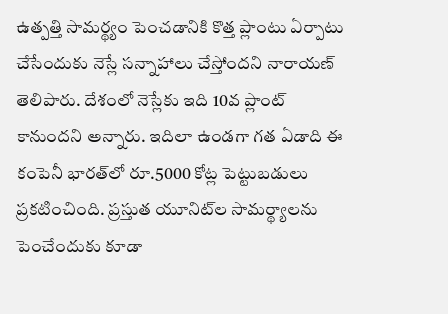ఉత్పత్తి సామర్థ్యం పెంచడానికి కొత్త ప్లాంటు ఏర్పాటు చేసేందుకు నెస్లే సన్నాహాలు చేస్తోందని నారాయణ్ తెలిపారు. దేశంలో నెస్లేకు ఇది 10వ ప్లాంట్ కానుందని అన్నారు. ఇదిలా ఉండగా గత ఏడాది ఈ కంపెనీ భారత్‌లో రూ.5000 కోట్ల పెట్టుబడులు ప్రకటించింది. ప్రస్తుత యూనిట్‌ల సామర్థ్యాలను పెంచేందుకు కూడా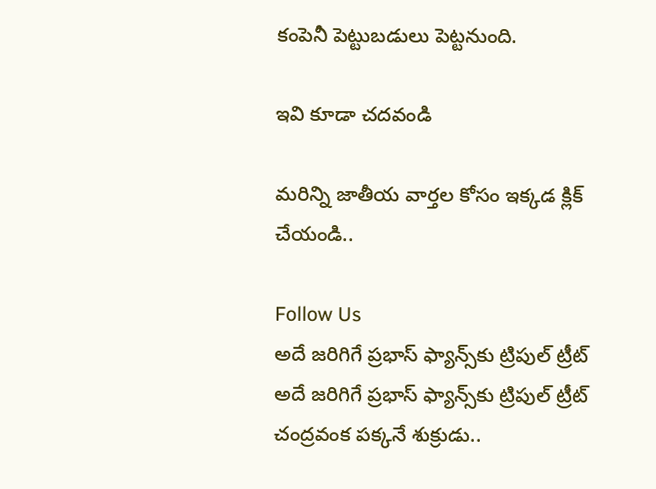కంపెనీ పెట్టుబడులు పెట్టనుంది.

ఇవి కూడా చదవండి

మరిన్ని జాతీయ వార్తల కోసం ఇక్కడ క్లిక్ చేయండి..

Follow Us
అదే జరిగిగే ప్రభాస్ ఫ్యాన్స్‌కు ట్రిపుల్ ట్రీట్
అదే జరిగిగే ప్రభాస్ ఫ్యాన్స్‌కు ట్రిపుల్ ట్రీట్
చంద్రవంక పక్కనే శుక్రుడు..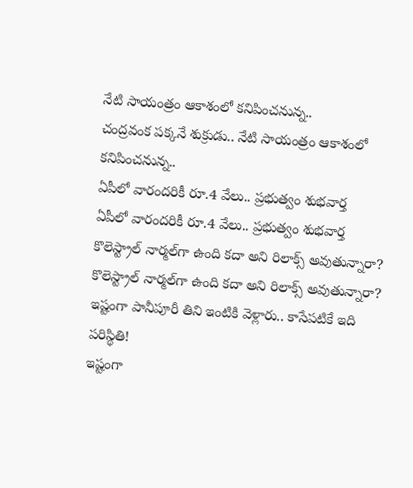నేటి సాయంత్రం ఆకాశంలో కనిపించనున్న..
చంద్రవంక పక్కనే శుక్రుడు.. నేటి సాయంత్రం ఆకాశంలో కనిపించనున్న..
ఏపీలో వారందరికీ రూ.4 వేలు.. ప్రభుత్వం శుభవార్త
ఏపీలో వారందరికీ రూ.4 వేలు.. ప్రభుత్వం శుభవార్త
కొలెస్ట్రాల్ నార్మల్‌గా ఉంది కదా అని రిలాక్స్ అవుతున్నారా?
కొలెస్ట్రాల్ నార్మల్‌గా ఉంది కదా అని రిలాక్స్ అవుతున్నారా?
ఇష్టంగా పానీపూరీ తిని ఇంటికి వెళ్లారు.. కాసేపటికే ఇది పరిస్థితి!
ఇష్టంగా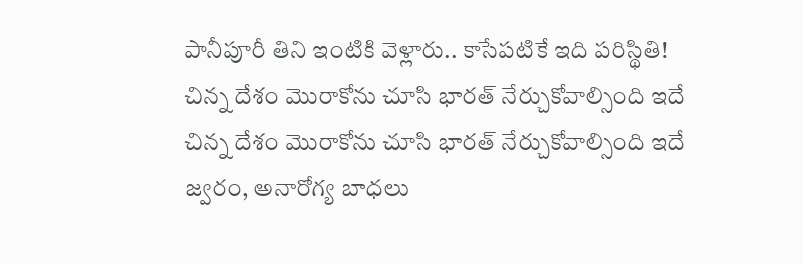పానీపూరీ తిని ఇంటికి వెళ్లారు.. కాసేపటికే ఇది పరిస్థితి!
చిన్న దేశం మొరాకోను చూసి భారత్ నేర్చుకోవాల్సింది ఇదే
చిన్న దేశం మొరాకోను చూసి భారత్ నేర్చుకోవాల్సింది ఇదే
జ్వరం, అనారోగ్య బాధలు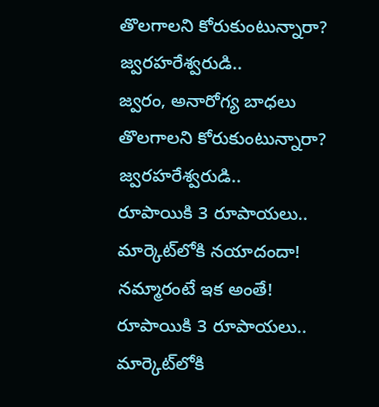తొలగాలని కోరుకుంటున్నారా? జ్వరహరేశ్వరుడి..
జ్వరం, అనారోగ్య బాధలు తొలగాలని కోరుకుంటున్నారా? జ్వరహరేశ్వరుడి..
రూపాయికి 3 రూపాయలు.. మార్కెట్‌లోకి నయాదందా! నమ్మారంటే ఇక అంతే!
రూపాయికి 3 రూపాయలు.. మార్కెట్‌లోకి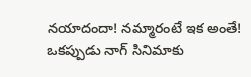నయాదందా! నమ్మారంటే ఇక అంతే!
ఒకప్పుడు నాగ్ సినిమాకు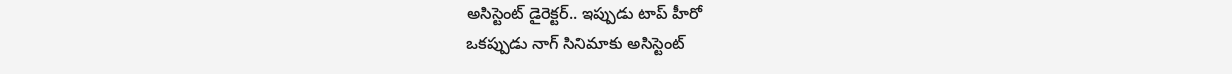అసిస్టెంట్ డైరెక్టర్.. ఇప్పుడు టాప్ హీరో
ఒకప్పుడు నాగ్ సినిమాకు అసిస్టెంట్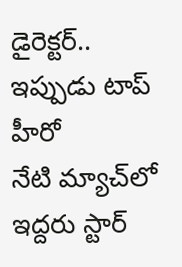డైరెక్టర్.. ఇప్పుడు టాప్ హీరో
నేటి మ్యాచ్‌లో ఇద్దరు స్టార్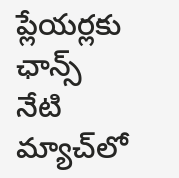ప్లేయర్లకు ఛాన్స్
నేటి మ్యాచ్‌లో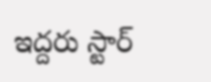ఇద్దరు స్టార్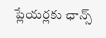ప్లేయర్లకు ఛాన్స్